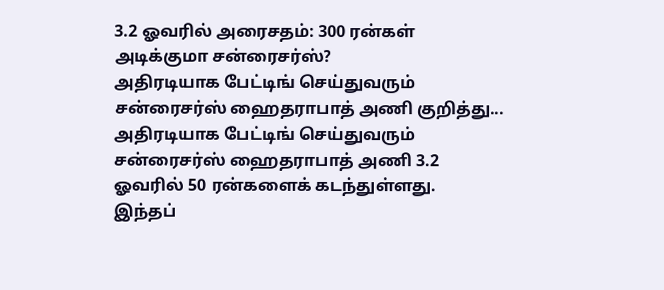3.2 ஓவரில் அரைசதம்: 300 ரன்கள் அடிக்குமா சன்ரைசர்ஸ்?
அதிரடியாக பேட்டிங் செய்துவரும் சன்ரைசர்ஸ் ஹைதராபாத் அணி குறித்து...
அதிரடியாக பேட்டிங் செய்துவரும் சன்ரைசர்ஸ் ஹைதராபாத் அணி 3.2 ஓவரில் 50 ரன்களைக் கடந்துள்ளது.
இந்தப்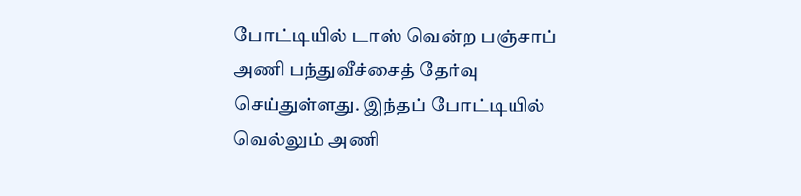போட்டியில் டாஸ் வென்ற பஞ்சாப் அணி பந்துவீச்சைத் தேர்வு செய்துள்ளது. இந்தப் போட்டியில் வெல்லும் அணி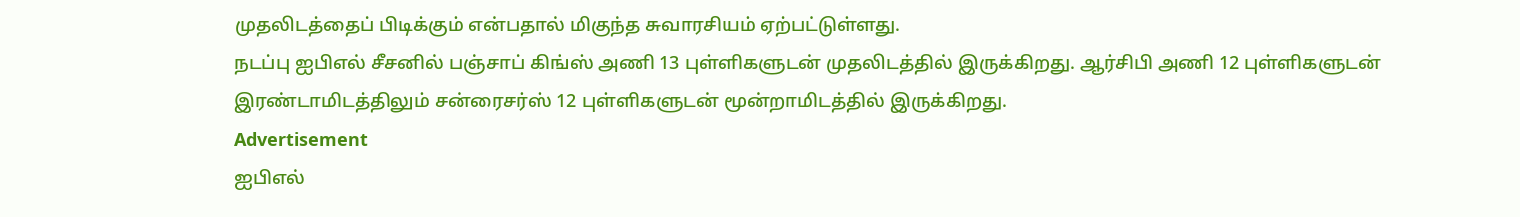முதலிடத்தைப் பிடிக்கும் என்பதால் மிகுந்த சுவாரசியம் ஏற்பட்டுள்ளது.
நடப்பு ஐபிஎல் சீசனில் பஞ்சாப் கிங்ஸ் அணி 13 புள்ளிகளுடன் முதலிடத்தில் இருக்கிறது. ஆர்சிபி அணி 12 புள்ளிகளுடன் இரண்டாமிடத்திலும் சன்ரைசர்ஸ் 12 புள்ளிகளுடன் மூன்றாமிடத்தில் இருக்கிறது.
Advertisement
ஐபிஎல்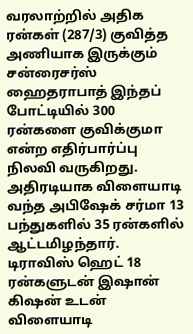வரலாற்றில் அதிக ரன்கள் (287/3) குவித்த அணியாக இருக்கும் சன்ரைசர்ஸ் ஹைதராபாத் இந்தப் போட்டியில் 300 ரன்களை குவிக்குமா என்ற எதிர்பார்ப்பு நிலவி வருகிறது.
அதிரடியாக விளையாடி வந்த அபிஷேக் சர்மா 13 பந்துகளில் 35 ரன்களில் ஆட்டமிழந்தார். டிராவிஸ் ஹெட் 18 ரன்களுடன் இஷான் கிஷன் உடன் விளையாடி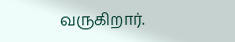வருகிறார்.